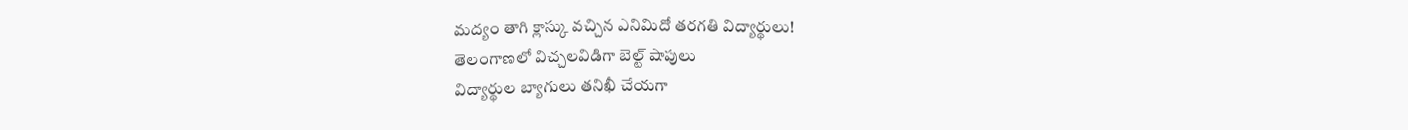మద్యం తాగి క్లాస్కు వచ్చిన ఎనిమిదో తరగతి విద్యార్థులు!
తెలంగాణలో విచ్చలవిడిగా బెల్ట్ షాపులు
విద్యార్థుల బ్యాగులు తనిఖీ చేయగా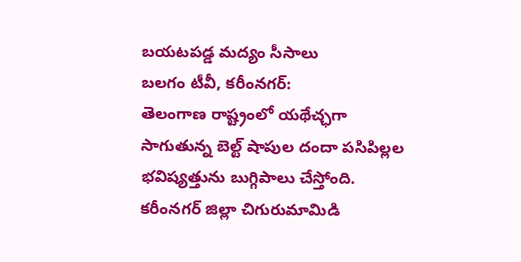బయటపడ్డ మద్యం సీసాలు
బలగం టీవీ, కరీంనగర్:
తెలంగాణ రాష్ట్రంలో యథేచ్ఛగా సాగుతున్న బెల్ట్ షాపుల దందా పసిపిల్లల భవిష్యత్తును బుగ్గిపాలు చేస్తోంది. కరీంనగర్ జిల్లా చిగురుమామిడి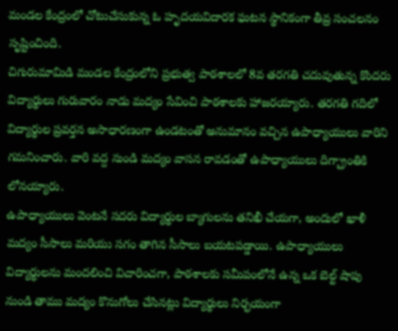మండల కేంద్రంలో చోటుచేసుకున్న ఓ హృదయవిదారక ఘటన స్థానికంగా తీవ్ర సంచలనం సృష్టించింది.
చిగురుమామిడి మండల కేంద్రంలోని ప్రభుత్వ పాఠశాలలో 8వ తరగతి చదువుతున్న కొందరు విద్యార్థులు గురువారం నాడు మద్యం సేవించి పాఠశాలకు హాజరయ్యారు. తరగతి గదిలో విద్యార్థుల ప్రవర్తన అసాధారణంగా ఉండటంతో అనుమానం వచ్చిన ఉపాధ్యాయులు వారిని గమనించారు. వారి వద్ద నుండి మద్యం వాసన రావడంతో ఉపాధ్యాయులు దిగ్భ్రాంతికి లోనయ్యారు.
ఉపాధ్యాయులు వెంటనే సదరు విద్యార్థుల బ్యాగులను తనిఖీ చేయగా, అందులో ఖాళీ మద్యం సీసాలు మరియు సగం తాగిన సీసాలు బయటపడ్డాయి. ఉపాధ్యాయులు విద్యార్థులను మందలించి విచారించగా, పాఠశాలకు సమీపంలోనే ఉన్న ఒక బెల్ట్ షాపు నుండి తాము మద్యం కొనుగోలు చేసినట్లు విద్యార్థులు నిర్భయంగా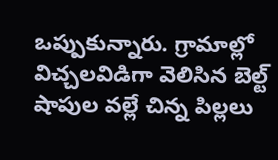ఒప్పుకున్నారు. గ్రామాల్లో విచ్చలవిడిగా వెలిసిన బెల్ట్ షాపుల వల్లే చిన్న పిల్లలు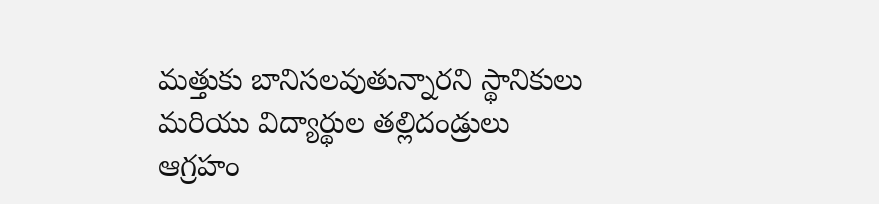మత్తుకు బానిసలవుతున్నారని స్థానికులు మరియు విద్యార్థుల తల్లిదండ్రులు ఆగ్రహం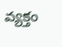వ్యక్తం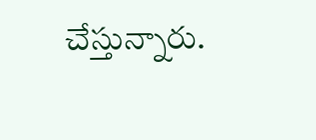చేస్తున్నారు.